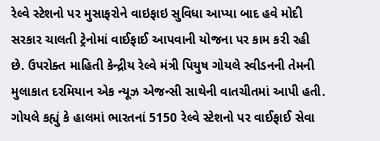રેલ્વે સ્ટેશનો પર મુસાફરોને વાઇફાઇ સુવિધા આપ્યા બાદ હવે મોદી સરકાર ચાલતી ટ્રેનોમાં વાઈફાઈ આપવાની યોજના પર કામ કરી રહી છે. ઉપરોક્ત માહિતી કેન્દ્રીય રેલ્વે મંત્રી પિયુષ ગોયલે સ્વીડનની તેમની મુલાકાત દરમિયાન એક ન્યૂઝ એજન્સી સાથેની વાતચીતમાં આપી હતી. ગોયલે કહ્યું કે હાલમાં ભારતનાં 5150 રેલ્વે સ્ટેશનો પર વાઈફાઈ સેવા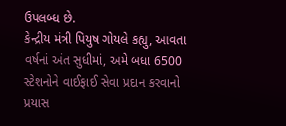ઉપલબ્ધ છે.
કેન્દ્રીય મંત્રી પિયુષ ગોયલે કહ્યુ, આવતા વર્ષનાં અંત સુધીમાં, અમે બધા 6500 સ્ટેશનોને વાઈફાઈ સેવા પ્રદાન કરવાનો પ્રયાસ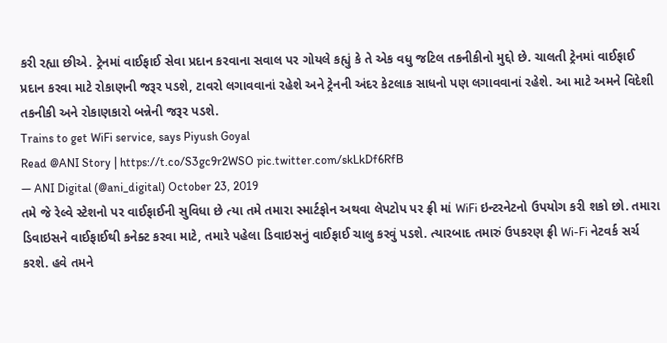કરી રહ્યા છીએ. ટ્રેનમાં વાઈફાઈ સેવા પ્રદાન કરવાના સવાલ પર ગોયલે કહ્યું કે તે એક વધુ જટિલ તકનીકીનો મુદ્દો છે. ચાલતી ટ્રેનમાં વાઈફાઈ પ્રદાન કરવા માટે રોકાણની જરૂર પડશે, ટાવરો લગાવવાનાં રહેશે અને ટ્રેનની અંદર કેટલાક સાધનો પણ લગાવવાનાં રહેશે. આ માટે અમને વિદેશી તકનીકી અને રોકાણકારો બન્નેની જરૂર પડશે.
Trains to get WiFi service, says Piyush Goyal
Read @ANI Story | https://t.co/S3gc9r2WSO pic.twitter.com/skLkDf6RfB
— ANI Digital (@ani_digital) October 23, 2019
તમે જે રેલ્વે સ્ટેશનો પર વાઈફાઈની સુવિધા છે ત્યા તમે તમારા સ્માર્ટફોન અથવા લેપટોપ પર ફ્રી માં WiFi ઇન્ટરનેટનો ઉપયોગ કરી શકો છો. તમારા ડિવાઇસને વાઈફાઈથી કનેક્ટ કરવા માટે, તમારે પહેલા ડિવાઇસનું વાઈફાઈ ચાલુ કરવું પડશે. ત્યારબાદ તમારું ઉપકરણ ફ્રી Wi-Fi નેટવર્ક સર્ચ કરશે. હવે તમને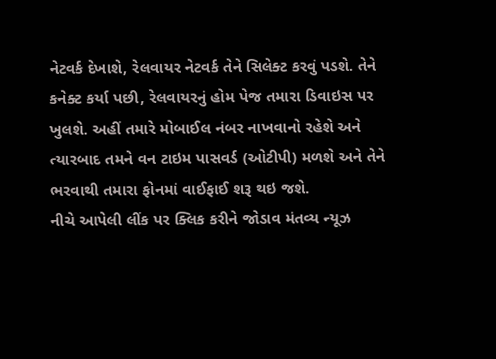નેટવર્ક દેખાશે, રેલવાયર નેટવર્ક તેને સિલેક્ટ કરવું પડશે. તેને કનેક્ટ કર્યા પછી, રેલવાયરનું હોમ પેજ તમારા ડિવાઇસ પર ખુલશે. અહીં તમારે મોબાઈલ નંબર નાખવાનો રહેશે અને ત્યારબાદ તમને વન ટાઇમ પાસવર્ડ (ઓટીપી) મળશે અને તેને ભરવાથી તમારા ફોનમાં વાઈફાઈ શરૂ થઇ જશે.
નીચે આપેલી લીંક પર ક્લિક કરીને જોડાવ મંતવ્ય ન્યૂઝ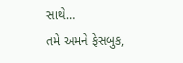સાથે…
તમે અમને ફેસબુક,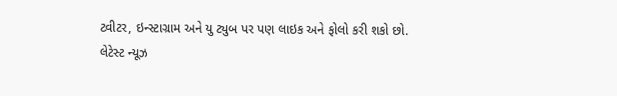ટ્વીટર, ઇન્સ્ટાગ્રામ અને યુ ટ્યુબ પર પણ લાઇક અને ફોલો કરી શકો છો.
લેટેસ્ટ ન્યૂઝ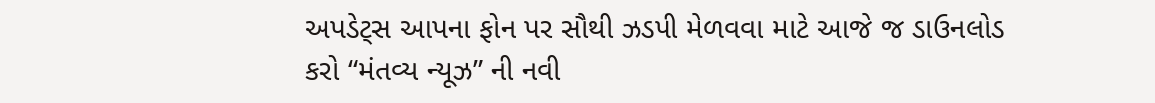અપડેટ્સ આપના ફોન પર સૌથી ઝડપી મેળવવા માટે આજે જ ડાઉનલોડ કરો “મંતવ્ય ન્યૂઝ” ની નવી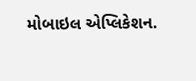મોબાઇલ એપ્લિકેશન.